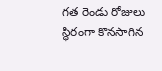గత రెండు రోజులు స్థిరంగా కొనసాగిన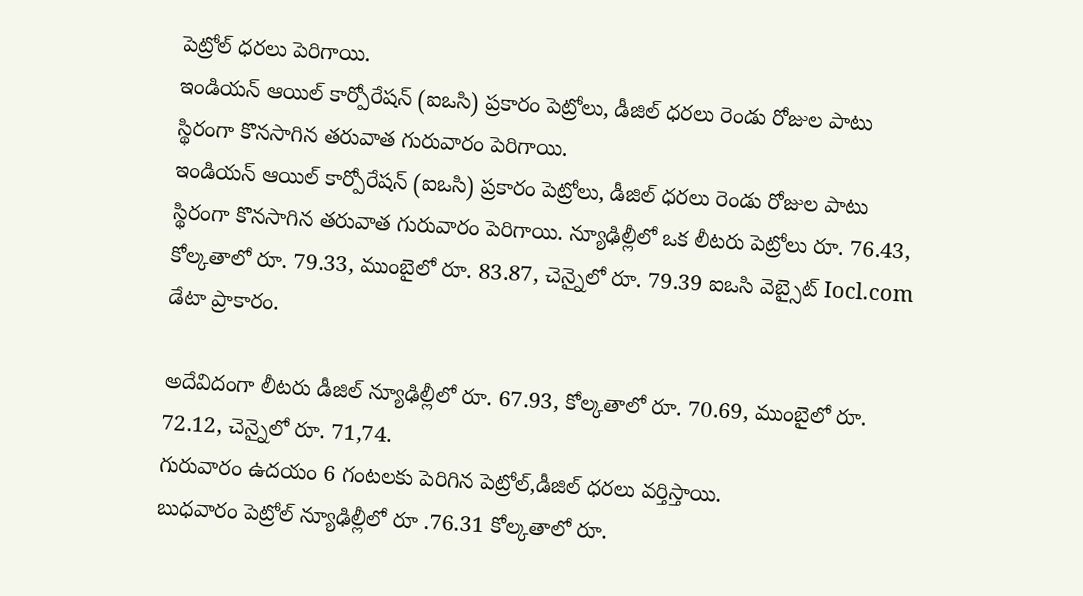పెట్రోల్ ధరలు పెరిగాయి.
ఇండియన్ ఆయిల్ కార్పోరేషన్ (ఐఒసి) ప్రకారం పెట్రోలు, డీజిల్ ధరలు రెండు రోజుల పాటు స్థిరంగా కొనసాగిన తరువాత గురువారం పెరిగాయి.
ఇండియన్ ఆయిల్ కార్పోరేషన్ (ఐఒసి) ప్రకారం పెట్రోలు, డీజిల్ ధరలు రెండు రోజుల పాటు స్థిరంగా కొనసాగిన తరువాత గురువారం పెరిగాయి. న్యూఢిల్లీలో ఒక లీటరు పెట్రోలు రూ. 76.43, కోల్కతాలో రూ. 79.33, ముంబైలో రూ. 83.87, చెన్నైలో రూ. 79.39 ఐఒసి వెబ్సైట్ Iocl.com డేటా ప్రాకారం.

అదేవిదంగా లీటరు డీజిల్ న్యూఢిల్లీలో రూ. 67.93, కోల్కతాలో రూ. 70.69, ముంబైలో రూ. 72.12, చెన్నైలో రూ. 71,74.
గురువారం ఉదయం 6 గంటలకు పెరిగిన పెట్రోల్,డీజిల్ ధరలు వర్తిస్తాయి.
బుధవారం పెట్రోల్ న్యూఢిల్లీలో రూ .76.31 కోల్కతాలో రూ.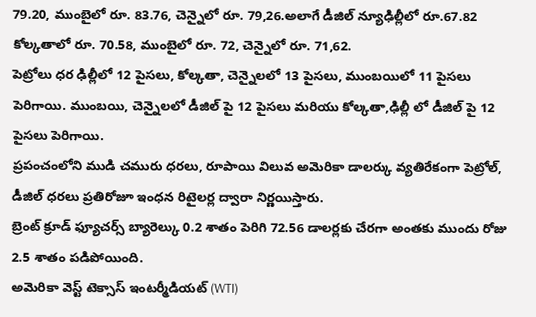79.20, ముంబైలో రూ. 83.76, చెన్నైలో రూ. 79,26.అలాగే డీజిల్ న్యూఢిల్లీలో రూ.67.82 కోల్కతాలో రూ. 70.58, ముంబైలో రూ. 72, చెన్నైలో రూ. 71,62.
పెట్రోలు ధర ఢిల్లీలో 12 పైసలు, కోల్కతా, చెన్నైలలో 13 పైసలు, ముంబయిలో 11 పైసలు పెరిగాయి. ముంబయి, చెన్నైలలో డీజిల్ పై 12 పైసలు మరియు కోల్కతా,ఢిల్లీ లో డీజిల్ పై 12 పైసలు పెరిగాయి.
ప్రపంచంలోని ముడి చమురు ధరలు, రూపాయి విలువ అమెరికా డాలర్కు వ్యతిరేకంగా పెట్రోల్, డీజిల్ ధరలు ప్రతిరోజూ ఇంధన రిటైలర్ల ద్వారా నిర్ణయిస్తారు.
బ్రెంట్ క్రూడ్ ఫ్యూచర్స్ బ్యారెల్కు 0.2 శాతం పెరిగి 72.56 డాలర్లకు చేరగా అంతకు ముందు రోజు 2.5 శాతం పడిపోయింది.
అమెరికా వెస్ట్ టెక్సాస్ ఇంటర్మీడియట్ (WTI)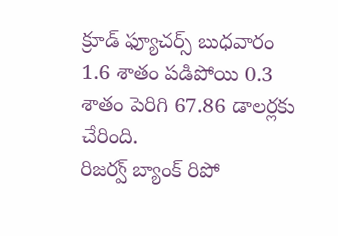క్రూడ్ ఫ్యూచర్స్ బుధవారం 1.6 శాతం పడిపోయి 0.3 శాతం పెరిగి 67.86 డాలర్లకు చేరింది.
రిజర్వ్ బ్యాంక్ రిపో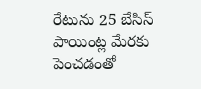రేటును 25 బేసిస్ పాయింట్ల మేరకు పెంచడంతో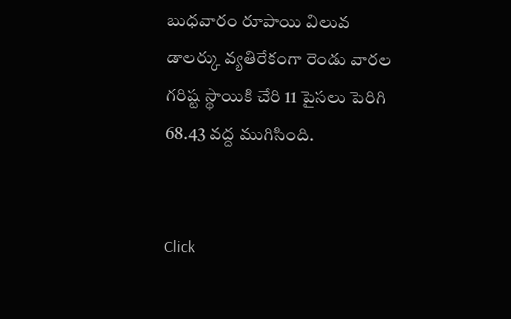బుధవారం రూపాయి విలువ డాలర్కు వ్యతిరేకంగా రెండు వారల గరిష్ట స్థాయికి చేరి 11 పైసలు పెరిగి 68.43 వద్ద ముగిసింది.


Click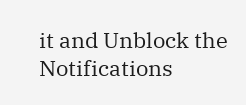it and Unblock the Notifications